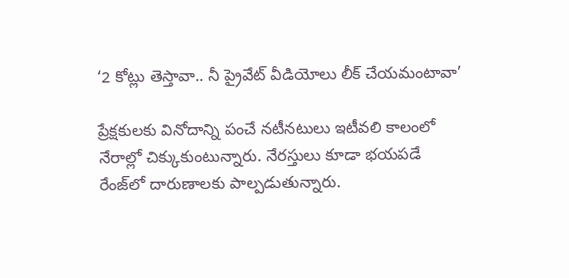‘2 కోట్లు తెస్తావా.. నీ ప్రైవేట్ వీడియోలు లీక్ చేయమంటావా’

ప్రేక్షకులకు వినోదాన్ని పంచే నటీనటులు ఇటీవలి కాలంలో నేరాల్లో చిక్కుకుంటున్నారు. నేరస్తులు కూడా భయపడే రేంజ్‌లో దారుణాలకు పాల్పడుతున్నారు.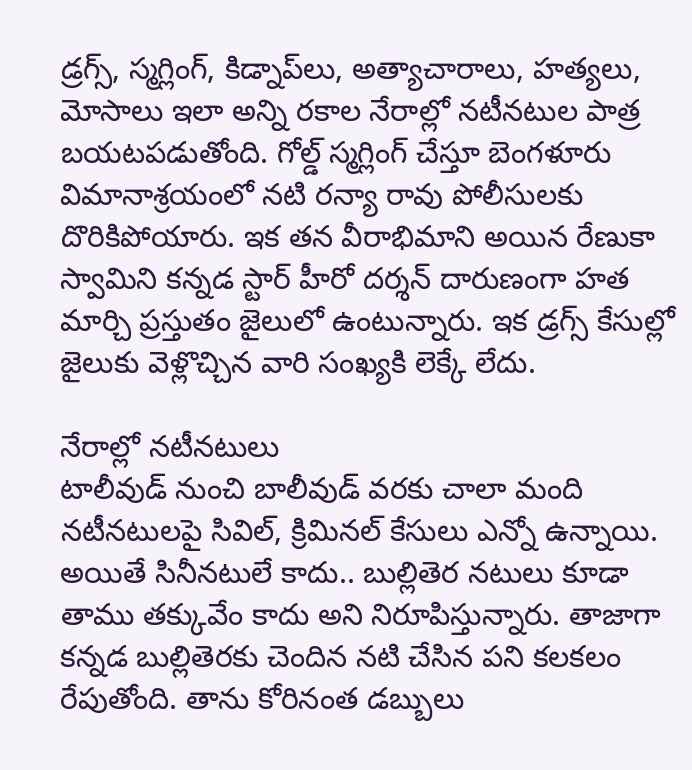డ్రగ్స్, స్మగ్లింగ్, కిడ్నాప్‌లు, అత్యాచారాలు, హత్యలు, మోసాలు ఇలా అన్ని రకాల నేరాల్లో నటీనటుల పాత్ర బయటపడుతోంది. గోల్డ్ స్మగ్లింగ్ చేస్తూ బెంగళూరు విమానాశ్రయంలో నటి రన్యా రావు పోలీసులకు దొరికిపోయారు. ఇక తన వీరాభిమాని అయిన రేణుకా స్వామిని కన్నడ స్టార్ హీరో దర్శన్ దారుణంగా హత మార్చి ప్రస్తుతం జైలులో ఉంటున్నారు. ఇక డ్రగ్స్ కేసుల్లో జైలుకు వెళ్లొచ్చిన వారి సంఖ్యకి లెక్కే లేదు.

నేరాల్లో నటీనటులు
టాలీవుడ్ నుంచి బాలీవుడ్ వరకు చాలా మంది నటీనటులపై సివిల్, క్రిమినల్ కేసులు ఎన్నో ఉన్నాయి. అయితే సినీనటులే కాదు.. బుల్లితెర నటులు కూడా తాము తక్కువేం కాదు అని నిరూపిస్తున్నారు. తాజాగా కన్నడ బుల్లితెరకు చెందిన నటి చేసిన పని కలకలం రేపుతోంది. తాను కోరినంత డబ్బులు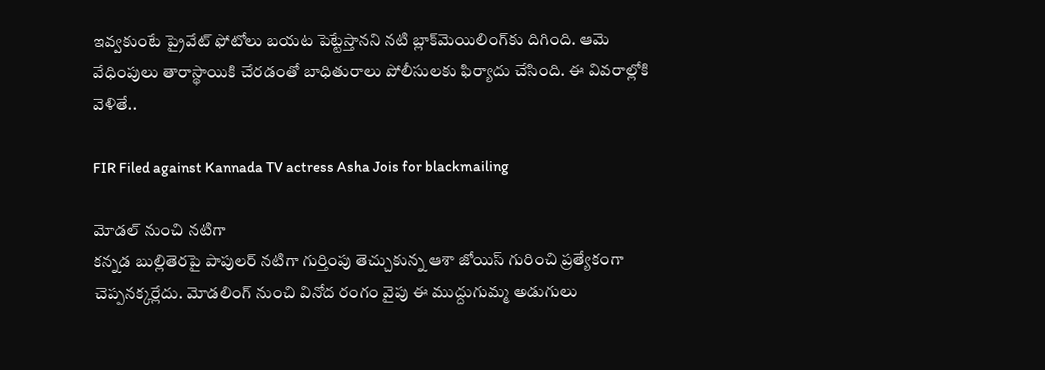ఇవ్వకుంటే ప్రైవేట్ ఫోటోలు బయట పెట్టేస్తానని నటి బ్లాక్‌మెయిలింగ్‌కు దిగింది. ఆమె వేధింపులు తారాస్థాయికి చేరడంతో బాధితురాలు పోలీసులకు ఫిర్యాదు చేసింది. ఈ వివరాల్లోకి వెళితే..

FIR Filed against Kannada TV actress Asha Jois for blackmailing

మోడల్ నుంచి నటిగా
కన్నడ బుల్లితెరపై పాపులర్ నటిగా గుర్తింపు తెచ్చుకున్న ఆశా జోయిస్‌ గురించి ప్రత్యేకంగా చెప్పనక్కర్లేదు. మోడలింగ్ నుంచి వినోద రంగం వైపు ఈ ముద్దుగుమ్మ అడుగులు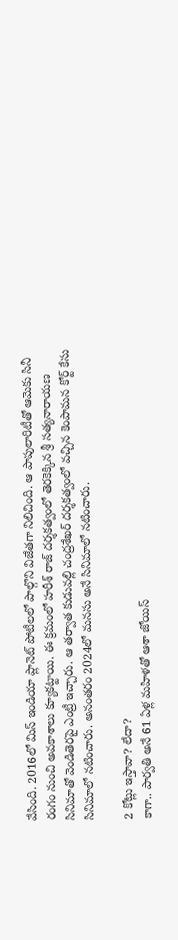వేసింది. 2016లో మిస్ ఇండియా ప్లానెట్ పోటీలలో పాల్గొని విజేతగా నిలిచింది. ఆ పాపులారిటీతో ఆమెకు సినీ రంగం నుంచి అవకాశాలు క్యూకట్టాయి. ఈ క్రమంలో హరీశ్ రాజ్ దర్శకత్వంలో తెరకెక్కిన శ్రీ సత్యనారాయణ సినిమాతో వెండితెరపై ఎంట్రీ ఇచ్చారు. ఆ తర్వాత కుడువల్లి చంద్రశేఖర్ దర్శకత్వంలో వచ్చిన కెంపామన కోర్ట్ కేసు సినిమాలో నటించారు. అనంతరం 2024లో మనసు అనే సినిమాలో నటించారు.

2 కోట్లు ఇస్తావా? లేదా?
కాగా.. పార్వతి అనే 61 ఏళ్ల మహిళతో ఆశా జోయిస్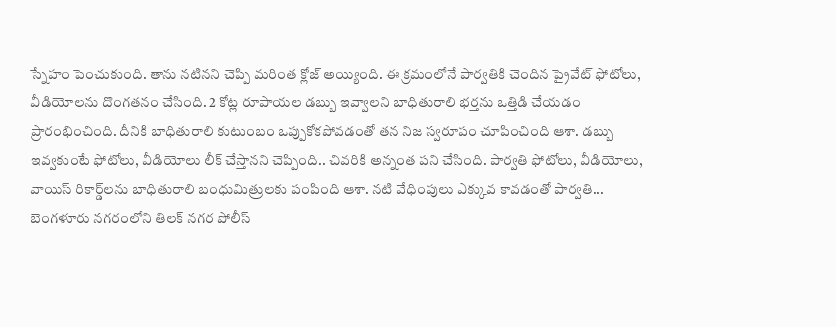స్నేహం పెంచుకుంది. తాను నటినని చెప్పి మరింత క్లోజ్ అయ్యింది. ఈ క్రమంలోనే పార్వతికి చెందిన ప్రైవేట్ ఫోటోలు, వీడియోలను దొంగతనం చేసింది. 2 కోట్ల రూపాయల డబ్బు ఇవ్వాలని బాధితురాలి భర్తను ఒత్తిడి చేయడం ప్రారంభించింది. దీనికి బాధితురాలి కుటుంబం ఒప్పుకోకపోవడంతో తన నిజ స్వరూపం చూపించింది ఆశా. డబ్బు ఇవ్వకుంటే ఫోటోలు, వీడియోలు లీక్ చేస్తానని చెప్పింది.. చివరికి అన్నంత పని చేసింది. పార్వతి ఫోటోలు, వీడియోలు, వాయిస్ రికార్డ్‌లను బాధితురాలి బంధుమిత్రులకు పంపింది ఆశా. నటి వేధింపులు ఎక్కువ కావడంతో పార్వతి... బెంగళూరు నగరంలోని తిలక్ నగర పోలీస్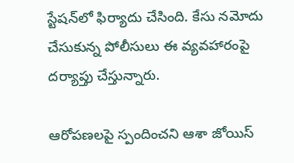స్టేషన్‌లో ఫిర్యాదు చేసింది. కేసు నమోదు చేసుకున్న పోలీసులు ఈ వ్యవహారంపై దర్యాప్తు చేస్తున్నారు.

ఆరోపణలపై స్పందించని ఆశా జోయిస్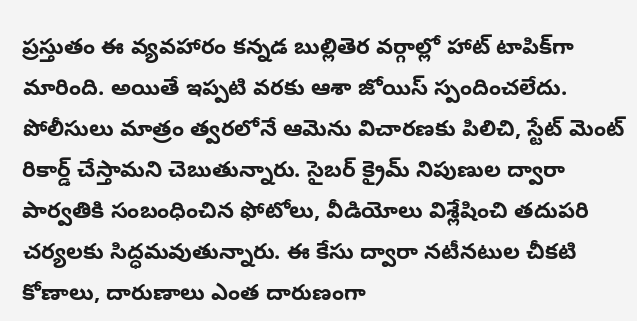ప్రస్తుతం ఈ వ్యవహారం కన్నడ బుల్లితెర వర్గాల్లో హాట్ టాపిక్‌గా మారింది. అయితే ఇప్పటి వరకు ఆశా జోయిస్ స్పందించలేదు. పోలీసులు మాత్రం త్వరలోనే ఆమెను విచారణకు పిలిచి, స్టేట్ మెంట్ రికార్డ్ చేస్తామని చెబుతున్నారు. సైబర్ క్రైమ్ నిపుణుల ద్వారా పార్వతికి సంబంధించిన ఫోటోలు, వీడియోలు విశ్లేషించి తదుపరి చర్యలకు సిద్ధమవుతున్నారు. ఈ కేసు ద్వారా నటీనటుల చీకటి కోణాలు, దారుణాలు ఎంత దారుణంగా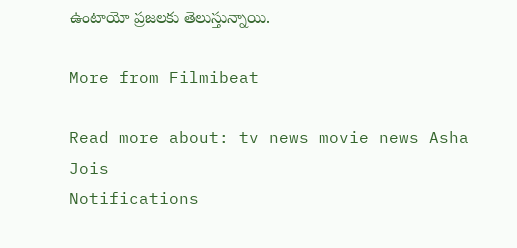ఉంటాయో ప్రజలకు తెలుస్తున్నాయి.

More from Filmibeat

Read more about: tv news movie news Asha Jois
Notifications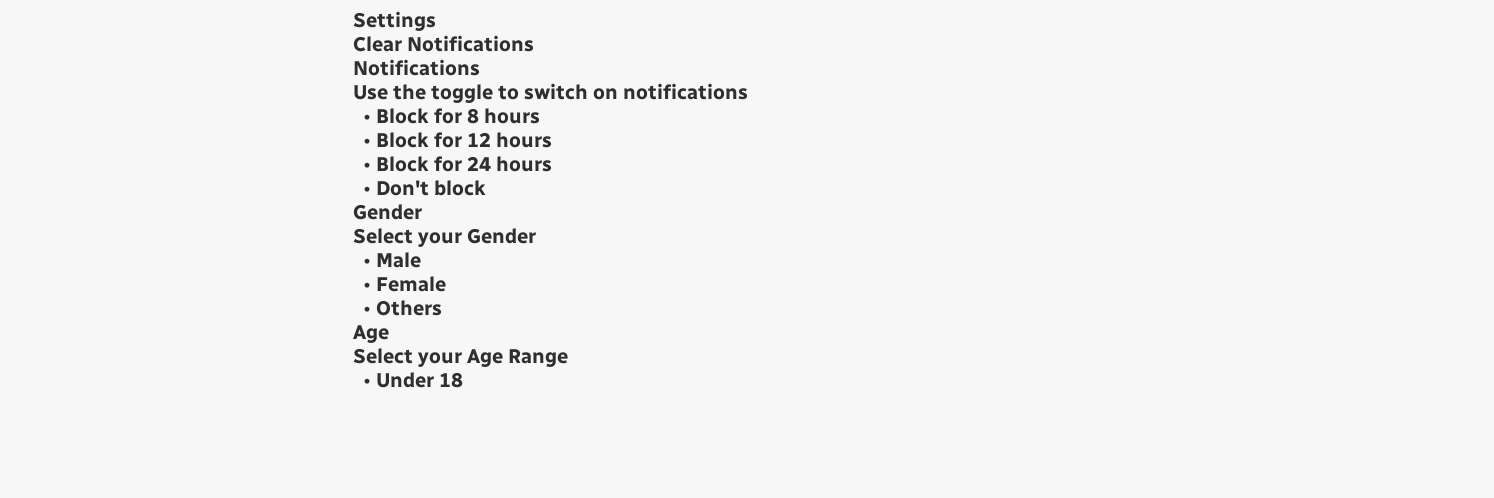Settings
Clear Notifications
Notifications
Use the toggle to switch on notifications
  • Block for 8 hours
  • Block for 12 hours
  • Block for 24 hours
  • Don't block
Gender
Select your Gender
  • Male
  • Female
  • Others
Age
Select your Age Range
  • Under 18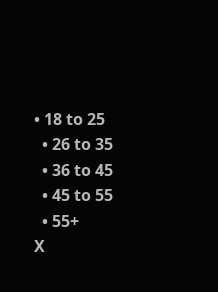• 18 to 25
  • 26 to 35
  • 36 to 45
  • 45 to 55
  • 55+
X